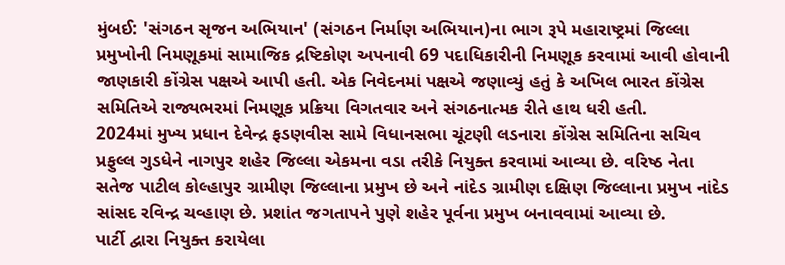મુંબઈ: 'સંગઠન સૃજન અભિયાન' (સંગઠન નિર્માણ અભિયાન)ના ભાગ રૂપે મહારાષ્ટ્રમાં જિલ્લા પ્રમુખોની નિમણૂકમાં સામાજિક દ્રષ્ટિકોણ અપનાવી 69 પદાધિકારીની નિમણૂક કરવામાં આવી હોવાની જાણકારી કોંગ્રેસ પક્ષએ આપી હતી. એક નિવેદનમાં પક્ષએ જણાવ્યું હતું કે અખિલ ભારત કોંગ્રેસ સમિતિએ રાજ્યભરમાં નિમણૂક પ્રક્રિયા વિગતવાર અને સંગઠનાત્મક રીતે હાથ ધરી હતી.
2024માં મુખ્ય પ્રધાન દેવેન્દ્ર ફડણવીસ સામે વિધાનસભા ચૂંટણી લડનારા કોંગ્રેસ સમિતિના સચિવ પ્રફુલ્લ ગુડધેને નાગપુર શહેર જિલ્લા એકમના વડા તરીકે નિયુક્ત કરવામાં આવ્યા છે. વરિષ્ઠ નેતા સતેજ પાટીલ કોલ્હાપુર ગ્રામીણ જિલ્લાના પ્રમુખ છે અને નાંદેડ ગ્રામીણ દક્ષિણ જિલ્લાના પ્રમુખ નાંદેડ સાંસદ રવિન્દ્ર ચવ્હાણ છે. પ્રશાંત જગતાપને પુણે શહેર પૂર્વના પ્રમુખ બનાવવામાં આવ્યા છે.
પાર્ટી દ્વારા નિયુક્ત કરાયેલા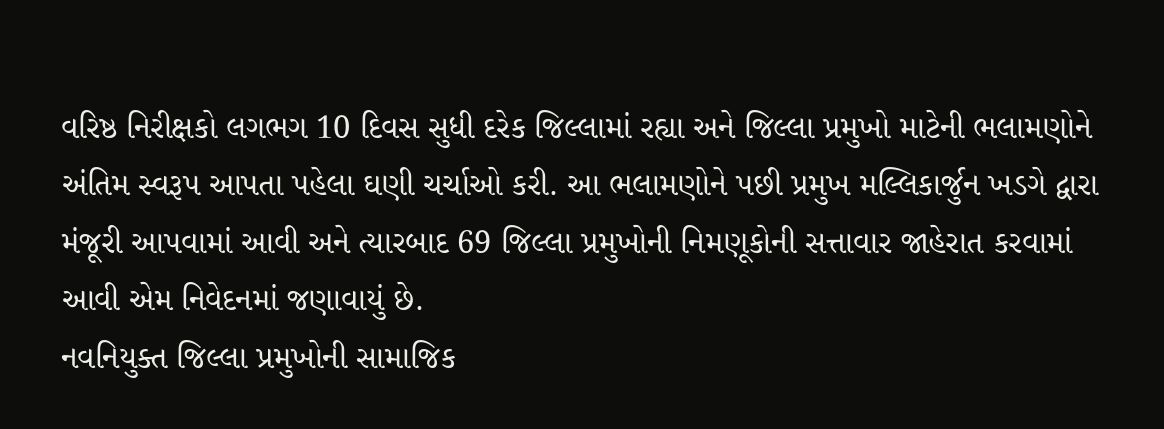વરિષ્ઠ નિરીક્ષકો લગભગ 10 દિવસ સુધી દરેક જિલ્લામાં રહ્યા અને જિલ્લા પ્રમુખો માટેની ભલામણોને અંતિમ સ્વરૂપ આપતા પહેલા ઘણી ચર્ચાઓ કરી. આ ભલામણોને પછી પ્રમુખ મલ્લિકાર્જુન ખડગે દ્વારા મંજૂરી આપવામાં આવી અને ત્યારબાદ 69 જિલ્લા પ્રમુખોની નિમણૂકોની સત્તાવાર જાહેરાત કરવામાં આવી એમ નિવેદનમાં જણાવાયું છે.
નવનિયુક્ત જિલ્લા પ્રમુખોની સામાજિક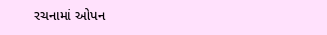રચનામાં ઓપન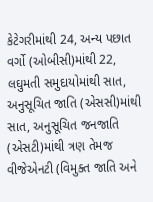કેટેગરીમાંથી 24, અન્ય પછાત વર્ગો (ઓબીસી)માંથી 22, લઘુમતી સમુદાયોમાંથી સાત, અનુસૂચિત જાતિ (એસસી)માંથી સાત, અનુસૂચિત જનજાતિ (એસટી)માંથી ત્રણ તેમજ વીજેએનટી (વિમુક્ત જાતિ અને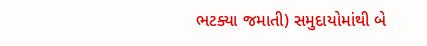ભટક્યા જમાતી) સમુદાયોમાંથી બે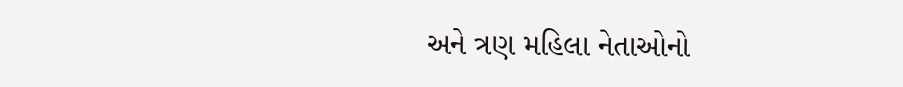અને ત્રણ મહિલા નેતાઓનો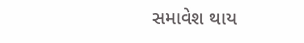સમાવેશ થાય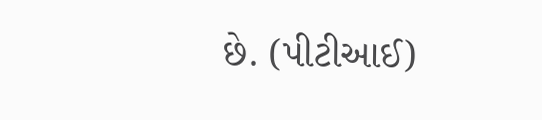છે. (પીટીઆઈ)